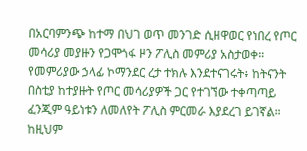በአርባምንጭ ከተማ በህገ ወጥ መንገድ ሲዘዋወር የነበረ የጦር መሳሪያ መያዙን የጋሞጎፋ ዞን ፖሊስ መምሪያ አስታወቀ። የመምሪያው ኃላፊ ኮማንደር ረታ ተክሉ እንደተናገሩት፥ ከትናንት በስቲያ ከተያዙት የጦር መሳሪያዎች ጋር የተገኘው ተቀጣጣይ ፈንጂም ዓይነቱን ለመለየት ፖሊስ ምርመራ እያደረገ ይገኛል። ከዚህም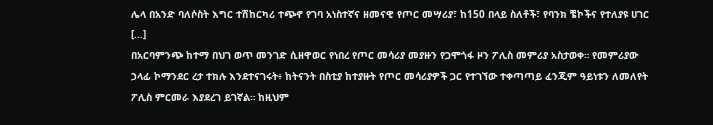ሌላ በአንድ ባለሶስት እግር ተሽከርካሪ ተጭኖ የገባ አነስተኛና ዘመናዊ የጦር መሣሪያ፣ ከ150 በላይ ስለቶች፣ የባንክ ቼኮችና የተለያዩ ሀገር [...]
በአርባምንጭ ከተማ በህገ ወጥ መንገድ ሲዘዋወር የነበረ የጦር መሳሪያ መያዙን የጋሞጎፋ ዞን ፖሊስ መምሪያ አስታወቀ። የመምሪያው ኃላፊ ኮማንደር ረታ ተክሉ እንደተናገሩት፥ ከትናንት በስቲያ ከተያዙት የጦር መሳሪያዎች ጋር የተገኘው ተቀጣጣይ ፈንጂም ዓይነቱን ለመለየት ፖሊስ ምርመራ እያደረገ ይገኛል። ከዚህም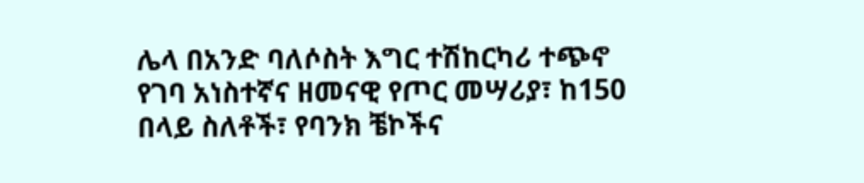ሌላ በአንድ ባለሶስት እግር ተሽከርካሪ ተጭኖ የገባ አነስተኛና ዘመናዊ የጦር መሣሪያ፣ ከ150 በላይ ስለቶች፣ የባንክ ቼኮችና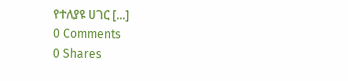የተለያዩ ሀገር [...]
0 Comments
0 Shares